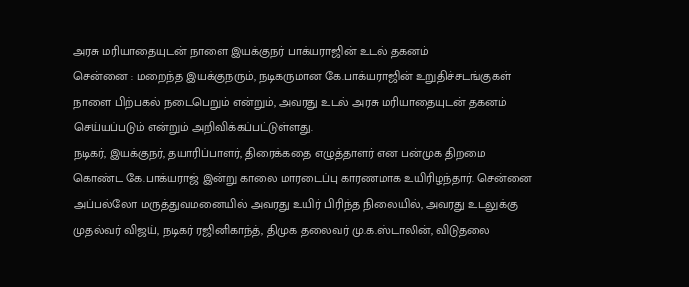அரசு மரியாதையுடன் நாளை இயக்குநர் பாக்யராஜின் உடல் தகனம்
சென்னை : மறைந்த இயக்குநரும், நடிகருமான கே.பாக்யராஜின் உறுதிச்சடங்குகள் நாளை பிற்பகல் நடைபெறும் என்றும், அவரது உடல் அரசு மரியாதையுடன் தகனம் செய்யப்படும் என்றும் அறிவிக்கப்பட்டுள்ளது.
நடிகர், இயக்குநர், தயாரிப்பாளர், திரைக்கதை எழுத்தாளர் என பன்முக திறமை கொண்ட கே.பாக்யராஜ் இன்று காலை மாரடைப்பு காரணமாக உயிரிழந்தார். சென்னை அப்பல்லோ மருத்துவமனையில் அவரது உயிர் பிரிந்த நிலையில், அவரது உடலுக்கு முதல்வர் விஜய், நடிகர் ரஜினிகாந்த், திமுக தலைவர் மு.க.ஸ்டாலின், விடுதலை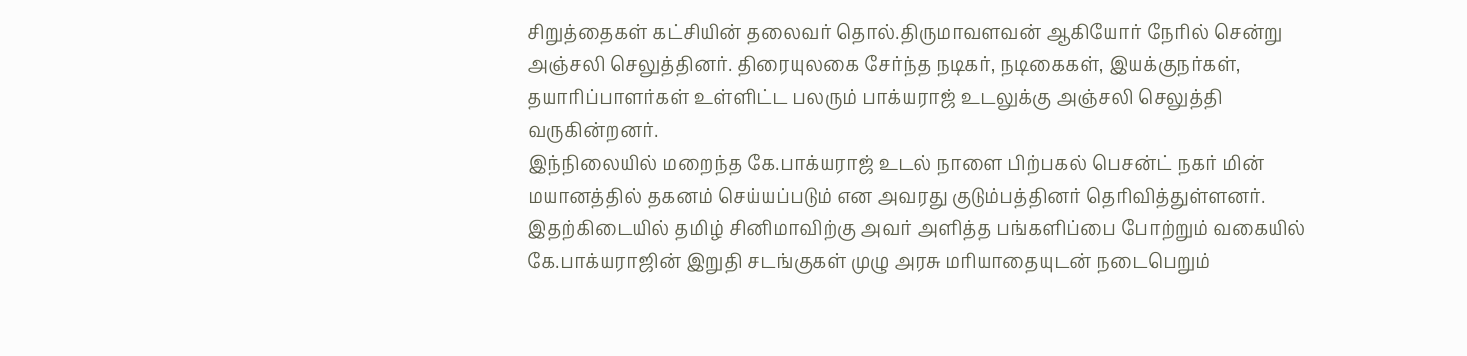சிறுத்தைகள் கட்சியின் தலைவர் தொல்.திருமாவளவன் ஆகியோர் நேரில் சென்று அஞ்சலி செலுத்தினர். திரையுலகை சேர்ந்த நடிகர், நடிகைகள், இயக்குநர்கள், தயாரிப்பாளர்கள் உள்ளிட்ட பலரும் பாக்யராஜ் உடலுக்கு அஞ்சலி செலுத்தி வருகின்றனர்.
இந்நிலையில் மறைந்த கே.பாக்யராஜ் உடல் நாளை பிற்பகல் பெசன்ட் நகர் மின் மயானத்தில் தகனம் செய்யப்படும் என அவரது குடும்பத்தினர் தெரிவித்துள்ளனர். இதற்கிடையில் தமிழ் சினிமாவிற்கு அவர் அளித்த பங்களிப்பை போற்றும் வகையில் கே.பாக்யராஜின் இறுதி சடங்குகள் முழு அரசு மரியாதையுடன் நடைபெறும்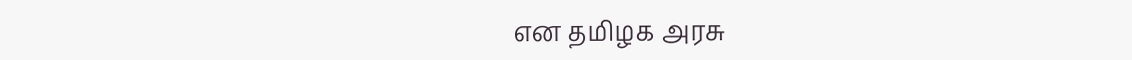என தமிழக அரசு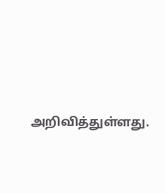அறிவித்துள்ளது.